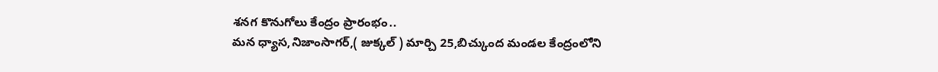శనగ కొనుగోలు కేంద్రం ప్రారంభం..
మన ధ్యాస,నిజాంసాగర్,( జుక్కల్ ) మార్చి 25,బిచ్కుంద మండల కేంద్రంలోని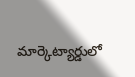మార్కెట్యార్డులో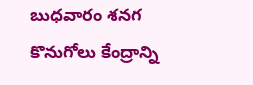బుధవారం శనగ కొనుగోలు కేంద్రాన్ని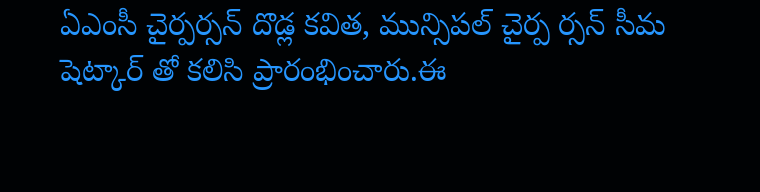ఏఎంసీ చైర్పర్సన్ దొడ్ల కవిత, మున్సిపల్ చైర్ప ర్సన్ సీమ షెట్కార్ తో కలిసి ప్రారంభించారు.ఈ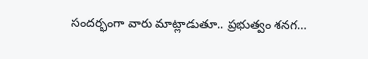సందర్భంగా వారు మాట్లాడుతూ.. ప్రభుత్వం శనగ…